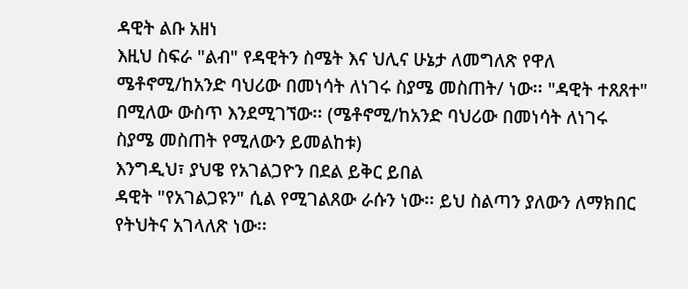ዳዊት ልቡ አዘነ
እዚህ ስፍራ "ልብ" የዳዊትን ስሜት እና ህሊና ሁኔታ ለመግለጽ የዋለ ሜቶኖሚ/ከአንድ ባህሪው በመነሳት ለነገሩ ስያሜ መስጠት/ ነው፡፡ "ዳዊት ተጸጸተ" በሚለው ውስጥ እንደሚገኘው፡፡ (ሜቶኖሚ/ከአንድ ባህሪው በመነሳት ለነገሩ ስያሜ መስጠት የሚለውን ይመልከቱ)
እንግዲህ፣ ያህዌ የአገልጋዮን በደል ይቅር ይበል
ዳዊት "የአገልጋዩን" ሲል የሚገልጸው ራሱን ነው፡፡ ይህ ስልጣን ያለውን ለማክበር የትህትና አገላለጽ ነው፡፡